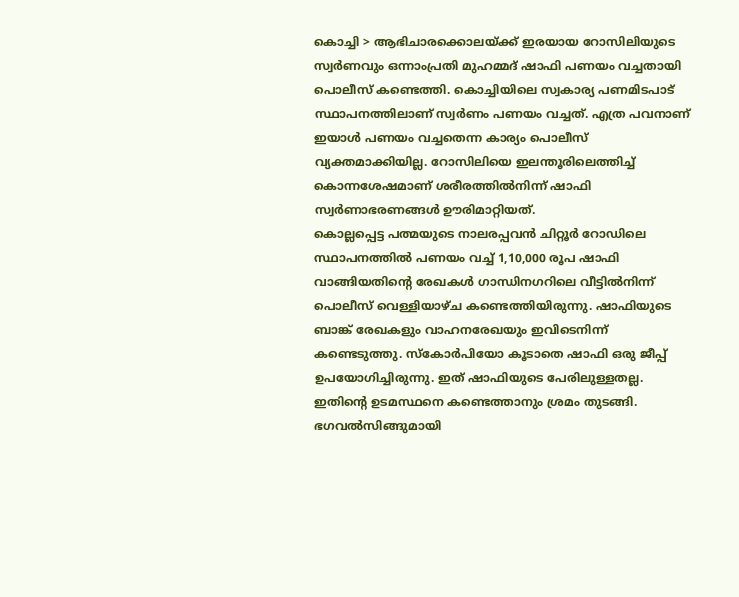കൊച്ചി > ആഭിചാരക്കൊലയ്ക്ക് ഇരയായ റോസിലിയുടെ സ്വർണവും ഒന്നാംപ്രതി മുഹമ്മദ് ഷാഫി പണയം വച്ചതായി പൊലീസ് കണ്ടെത്തി. കൊച്ചിയിലെ സ്വകാര്യ പണമിടപാട് സ്ഥാപനത്തിലാണ് സ്വർണം പണയം വച്ചത്. എത്ര പവനാണ് ഇയാൾ പണയം വച്ചതെന്ന കാര്യം പൊലീസ് വ്യക്തമാക്കിയില്ല. റോസിലിയെ ഇലന്തൂരിലെത്തിച്ച് കൊന്നശേഷമാണ് ശരീരത്തിൽനിന്ന് ഷാഫി സ്വർണാഭരണങ്ങൾ ഊരിമാറ്റിയത്.
കൊല്ലപ്പെട്ട പത്മയുടെ നാലരപ്പവൻ ചിറ്റൂർ റോഡിലെ സ്ഥാപനത്തിൽ പണയം വച്ച് 1,10,000 രൂപ ഷാഫി വാങ്ങിയതിന്റെ രേഖകൾ ഗാന്ധിനഗറിലെ വീട്ടിൽനിന്ന് പൊലീസ് വെള്ളിയാഴ്ച കണ്ടെത്തിയിരുന്നു. ഷാഫിയുടെ ബാങ്ക് രേഖകളും വാഹനരേഖയും ഇവിടെനിന്ന് കണ്ടെടുത്തു. സ്കോർപിയോ കൂടാതെ ഷാഫി ഒരു ജീപ്പ് ഉപയോഗിച്ചിരുന്നു. ഇത് ഷാഫിയുടെ പേരിലുള്ളതല്ല. ഇതിന്റെ ഉടമസ്ഥനെ കണ്ടെത്താനും ശ്രമം തുടങ്ങി. ഭഗവൽസിങ്ങുമായി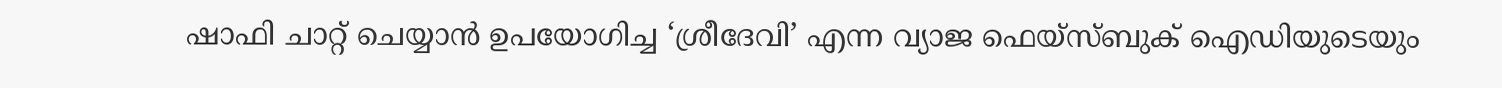ഷാഫി ചാറ്റ് ചെയ്യാൻ ഉപയോഗിച്ച ‘ശ്രീദേവി’ എന്ന വ്യാജ ഫെയ്സ്ബുക് ഐഡിയുടെയും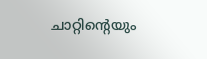ചാറ്റിന്റെയും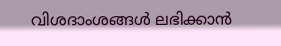വിശദാംശങ്ങൾ ലഭിക്കാൻ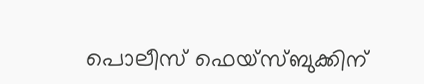പൊലീസ് ഫെയ്സ്ബുക്കിന്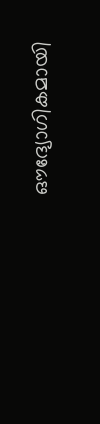ഔദ്യോഗികമായി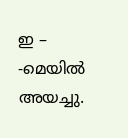ഇ – -മെയിൽ അയച്ചു.